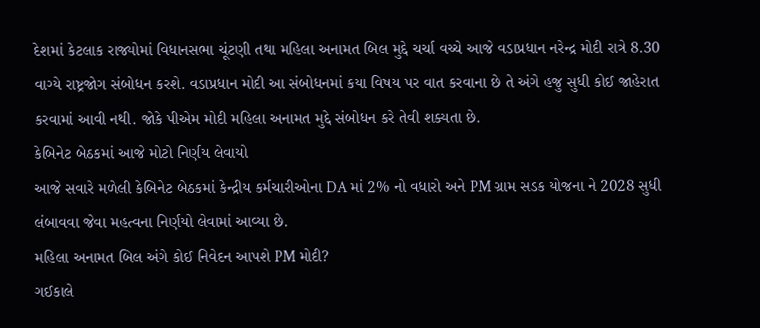દેશમાં કેટલાક રાજ્યોમાં વિધાનસભા ચૂંટણી તથા મહિલા અનામત બિલ મુદ્દે ચર્ચા વચ્ચે આજે વડાપ્રધાન નરેન્દ્ર મોદી રાત્રે 8.30 વાગ્યે રાષ્ટ્રજોગ સંબોધન કરશે. વડાપ્રધાન મોદી આ સંબોધનમાં કયા વિષય પર વાત કરવાના છે તે અંગે હજુ સુધી કોઈ જાહેરાત કરવામાં આવી નથી. જોકે પીએમ મોદી મહિલા અનામત મુદ્દે સંબોધન કરે તેવી શક્યતા છે.
કેબિનેટ બેઠકમાં આજે મોટો નિર્ણય લેવાયો
આજે સવારે મળેલી કેબિનેટ બેઠકમાં કેન્દ્રીય કર્મચારીઓના DA માં 2% નો વધારો અને PM ગ્રામ સડક યોજના ને 2028 સુધી લંબાવવા જેવા મહત્વના નિર્ણયો લેવામાં આવ્યા છે.
મહિલા અનામત બિલ અંગે કોઈ નિવેદન આપશે PM મોદી?
ગઈકાલે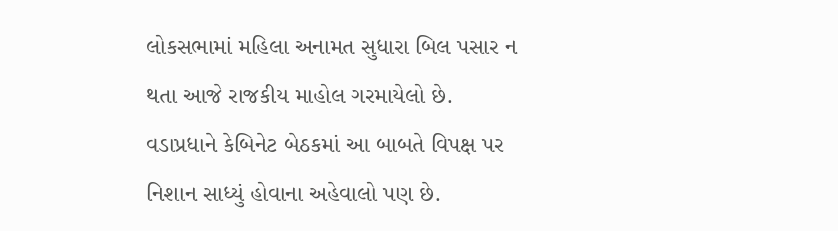લોકસભામાં મહિલા અનામત સુધારા બિલ પસાર ન થતા આજે રાજકીય માહોલ ગરમાયેલો છે. વડાપ્રધાને કેબિનેટ બેઠકમાં આ બાબતે વિપક્ષ પર નિશાન સાધ્યું હોવાના અહેવાલો પણ છે.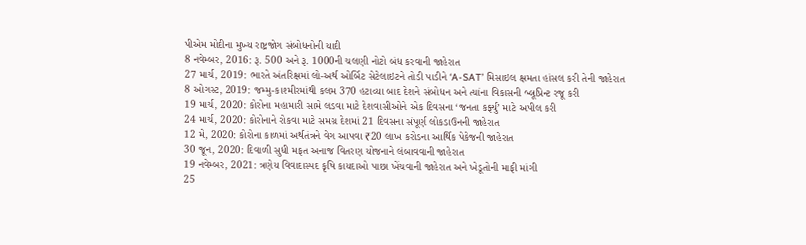પીએમ મોદીના મુખ્ય રાષ્ટ્રજોગ સંબોધનોની યાદી
8 નવેમ્બર, 2016: રૂ. 500 અને રૂ. 1000ની ચલણી નોટો બંધ કરવાની જાહેરાત
27 માર્ચ, 2019: ભારતે અંતરિક્ષમાં લો-અર્થ ઓર્બિટ સેટેલાઇટને તોડી પાડીને ‘A-SAT’ મિસાઇલ ક્ષમતા હાંસલ કરી તેની જાહેરાત
8 ઓગસ્ટ, 2019: જમ્મુ-કાશ્મીરમાંથી કલમ 370 હટાવ્યા બાદ દેશને સંબોધન અને ત્યાંના વિકાસની બ્લૂપ્રિન્ટ રજૂ કરી
19 માર્ચ, 2020: કોરોના મહામારી સામે લડવા માટે દેશવાસીઓને એક દિવસના ‘જનતા કર્ફ્યુ’ માટે અપીલ કરી
24 માર્ચ, 2020: કોરોનાને રોકવા માટે સમગ્ર દેશમાં 21 દિવસના સંપૂર્ણ લોકડાઉનની જાહેરાત
12 મે, 2020: કોરોના કાળમાં અર્થતંત્રને વેગ આપવા ₹20 લાખ કરોડના આર્થિક પેકેજની જાહેરાત
30 જૂન, 2020: દિવાળી સુધી મફત અનાજ વિતરણ યોજનાને લંબાવવાની જાહેરાત
19 નવેમ્બર, 2021: ત્રણેય વિવાદાસ્પદ કૃષિ કાયદાઓ પાછા ખેંચવાની જાહેરાત અને ખેડૂતોની માફી માંગી
25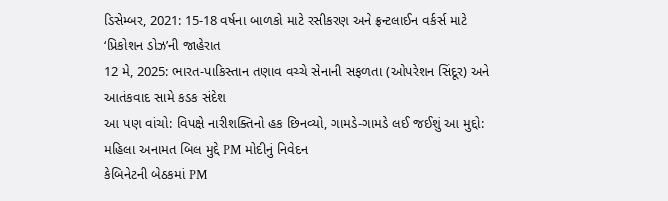ડિસેમ્બર, 2021: 15-18 વર્ષના બાળકો માટે રસીકરણ અને ફ્રન્ટલાઈન વર્કર્સ માટે ‘પ્રિકોશન ડોઝ’ની જાહેરાત
12 મે, 2025: ભારત-પાકિસ્તાન તણાવ વચ્ચે સેનાની સફળતા (ઓપરેશન સિંદૂર) અને આતંકવાદ સામે કડક સંદેશ
આ પણ વાંચો: વિપક્ષે નારીશક્તિનો હક છિનવ્યો, ગામડે-ગામડે લઈ જઈશું આ મુદ્દો: મહિલા અનામત બિલ મુદ્દે PM મોદીનું નિવેદન
કેબિનેટની બેઠકમાં PM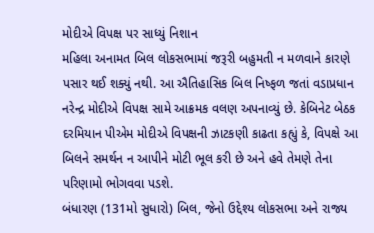મોદીએ વિપક્ષ પર સાધ્યું નિશાન
મહિલા અનામત બિલ લોકસભામાં જરૂરી બહુમતી ન મળવાને કારણે પસાર થઈ શક્યું નથી. આ ઐતિહાસિક બિલ નિષ્ફળ જતાં વડાપ્રધાન નરેન્દ્ર મોદીએ વિપક્ષ સામે આક્રમક વલણ અપનાવ્યું છે. કેબિનેટ બેઠક દરમિયાન પીએમ મોદીએ વિપક્ષની ઝાટકણી કાઢતા કહ્યું કે, વિપક્ષે આ બિલને સમર્થન ન આપીને મોટી ભૂલ કરી છે અને હવે તેમણે તેના પરિણામો ભોગવવા પડશે.
બંધારણ (131મો સુધારો) બિલ, જેનો ઉદ્દેશ્ય લોકસભા અને રાજ્ય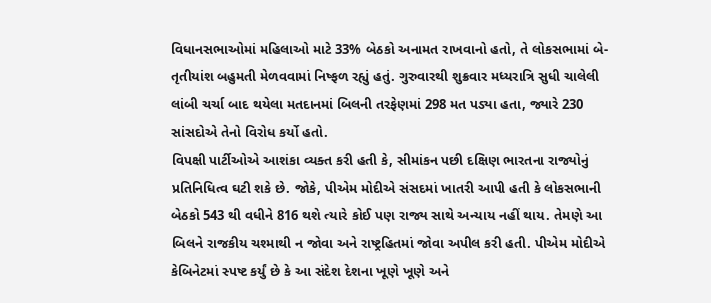વિધાનસભાઓમાં મહિલાઓ માટે 33% બેઠકો અનામત રાખવાનો હતો, તે લોકસભામાં બે-તૃતીયાંશ બહુમતી મેળવવામાં નિષ્ફળ રહ્યું હતું. ગુરુવારથી શુક્રવાર મધ્યરાત્રિ સુધી ચાલેલી લાંબી ચર્ચા બાદ થયેલા મતદાનમાં બિલની તરફેણમાં 298 મત પડ્યા હતા, જ્યારે 230 સાંસદોએ તેનો વિરોધ કર્યો હતો.
વિપક્ષી પાર્ટીઓએ આશંકા વ્યક્ત કરી હતી કે, સીમાંકન પછી દક્ષિણ ભારતના રાજ્યોનું પ્રતિનિધિત્વ ઘટી શકે છે. જોકે, પીએમ મોદીએ સંસદમાં ખાતરી આપી હતી કે લોકસભાની બેઠકો 543 થી વધીને 816 થશે ત્યારે કોઈ પણ રાજ્ય સાથે અન્યાય નહીં થાય. તેમણે આ બિલને રાજકીય ચશ્માથી ન જોવા અને રાષ્ટ્રહિતમાં જોવા અપીલ કરી હતી. પીએમ મોદીએ કેબિનેટમાં સ્પષ્ટ કર્યું છે કે આ સંદેશ દેશના ખૂણે ખૂણે અને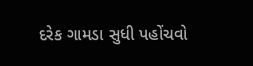દરેક ગામડા સુધી પહોંચવો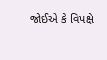જોઈએ કે વિપક્ષે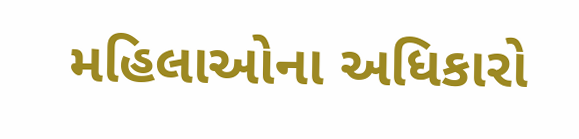મહિલાઓના અધિકારો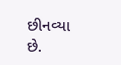છીનવ્યા છે.